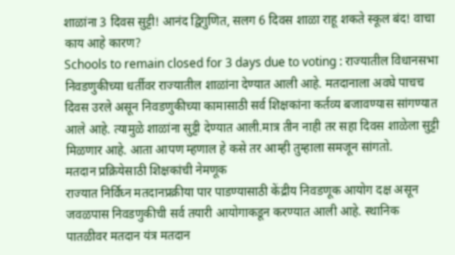शाळांना 3 दिवस सुट्टी! आनंद द्विगुणित, सलग 6 दिवस शाळा राहू शकते स्कूल बंद! वाचा काय आहे कारण?
Schools to remain closed for 3 days due to voting : राज्यातील विधानसभा निवडणुकीच्या धर्तीवर राज्यातील शाळांना देण्यात आली आहे. मतदानाला अवघे पाचच दिवस उरले असून निवडणुकीच्या कामासाठी सर्व शिक्षकांना कर्तव्य बजावण्यास सांगण्यात आले आहे. त्यामुळे शाळांना सुट्टी देण्यात आली.मात्र तीन नाही तर सहा दिवस शाळेला सुट्टी मिळणार आहे. आता आपण म्हणाल हे कसे तर आम्ही तुम्हाला समजून सांगतो.
मतदान प्रक्रियेसाठी शिक्षकांची नेमणूक
राज्यात निर्विघ्न मतदानप्रक्रीया पार पाडण्यासाठी केंद्रीय निवडणूक आयोग दक्ष असून जवळपास निवडणुकीची सर्व तयारी आयोगाकडून करण्यात आली आहे. स्थानिक पातळीवर मतदान यंत्र मतदान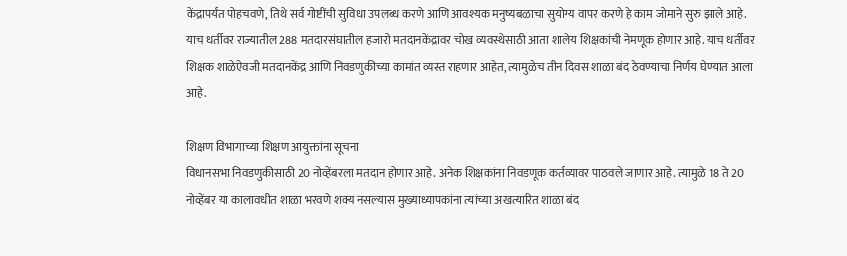केंद्रापर्यंत पोहचवणे, तिथे सर्व गोष्टींची सुविधा उपलब्ध करणे आणि आवश्यक मनुष्यबळाचा सुयोग्य वापर करणे हे काम जोमाने सुरु झाले आहे. याच धर्तीवर राज्यातील 288 मतदारसंघातील हजारो मतदानकेंद्रावर चोख व्यवस्थेसाठी आता शालेय शिक्षकांची नेमणूक होणार आहे. याच धर्तीवर शिक्षक शाळेऐवजी मतदानकेंद्र आणि निवडणुकीच्या कामांत व्यस्त राहणार आहेत, त्यामुळेच तीन दिवस शाळा बंद ठेवण्याचा निर्णय घेण्यात आला आहे.

शिक्षण विभागाच्या शिक्षण आयुक्तांना सूचना
विधानसभा निवडणुकीसाठी 20 नोव्हेंबरला मतदान होणार आहे. अनेक शिक्षकांना निवडणूक कर्तव्यावर पाठवले जाणार आहे. त्यामुळे 18 ते 20 नोव्हेंबर या कालावधीत शाळा भरवणे शक्य नसल्यास मुख्याध्यापकांना त्यांच्या अखत्यारित शाळा बंद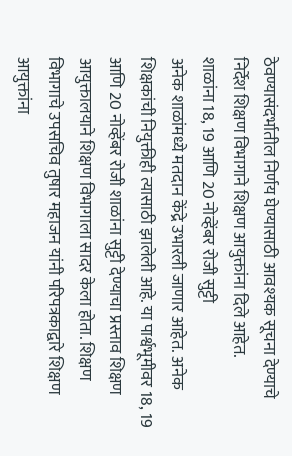ठेवण्यासंदर्भातील निर्णय घेण्यासाठी आवश्यक सूचना देण्याचे निर्देश शिक्षण विभागाने शिक्षण आयुक्तांना दिले आहेत.
शाळांना 18, 19 आणि 20 नोव्हेंबर रोजी सुट्टी
अनेक शाळांमध्ये मतदान केंद्रे उभारली जाणार आहेत. अनेक शिक्षकांची नियुक्तीही त्यासाठी झालेली आहे. या पार्श्वभूमीवर 18, 19 आणि 20 नोव्हेंबर रोजी शाळांना सुट्टी देण्याचा प्रस्ताव शिक्षण आयुक्तालयाने शिक्षण विभागाला सादर केला होता. शिक्षण विभागाचे उपसचिव तुषार महाजन यांनी परिपत्रकाद्वारे शिक्षण आयुक्तांना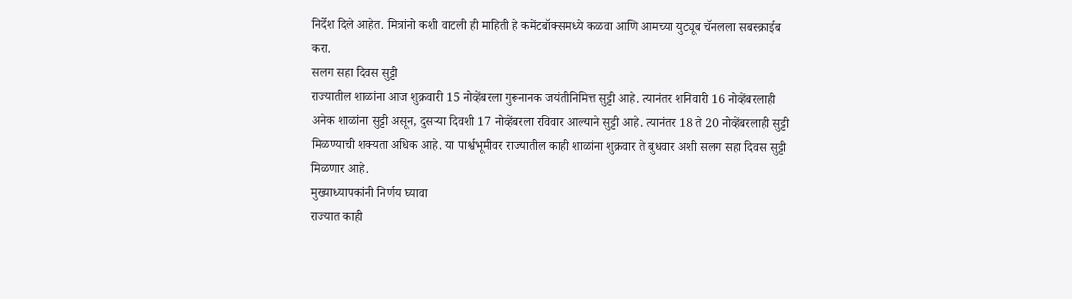निर्देश दिले आहेत. मित्रांनो कशी वाटली ही माहिती हे कमेंटबॉक्समध्ये कळवा आणि आमच्या युट्यूब चॅनलला सबस्क्राईब करा.
सलग सहा दिवस सुट्टी
राज्यातील शाळांना आज शुक्रवारी 15 नोव्हेंबरला गुरूनानक जयंतीनिमित्त सुट्टी आहे. त्यानंतर शनिवारी 16 नोव्हेंबरलाही अनेक शाळांना सुट्टी असून, दुसऱ्या दिवशी 17 नोव्हेंबरला रविवार आल्याने सुट्टी आहे. त्यानंतर 18 ते 20 नोव्हेंबरलाही सुट्टी मिळण्याची शक्यता अधिक आहे. या पार्श्वभूमीवर राज्यातील काही शाळांना शुक्रवार ते बुधवार अशी सलग सहा दिवस सुट्टी मिळणार आहे.
मुख्याध्यापकांनी निर्णय घ्यावा
राज्यात काही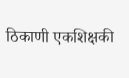ठिकाणी एकशिक्षकी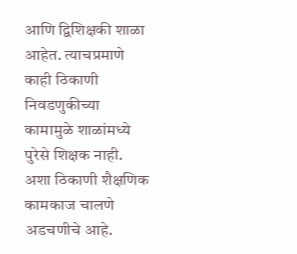आणि द्विशिक्षकी शाळा आहेत. त्याचप्रमाणे काही ठिकाणी निवडणुकीच्या कामामुळे शाळांमध्ये पुरेसे शिक्षक नाही. अशा ठिकाणी शैक्षणिक कामकाज चालणे अडचणीचे आहे.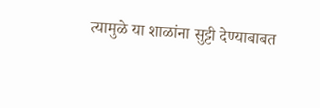त्यामुळे या शाळांना सुट्टी देण्याबाबत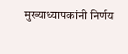मुख्याध्यापकांनी निर्णय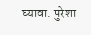घ्यावा. पुरेशा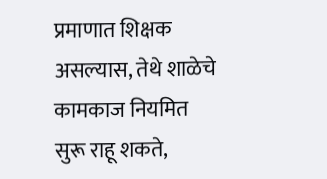प्रमाणात शिक्षक असल्यास, तेथे शाळेचे कामकाज नियमित सुरू राहू शकते,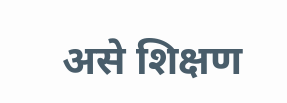असे शिक्षण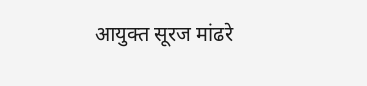आयुक्त सूरज मांढरे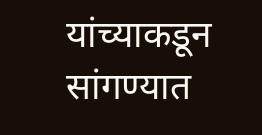यांच्याकडून सांगण्यात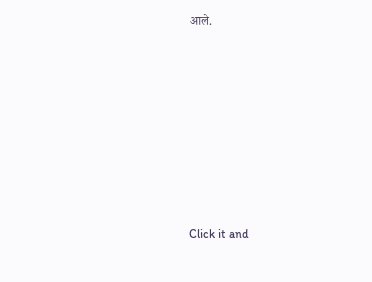आले.












Click it and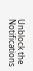Unblock the Notifications